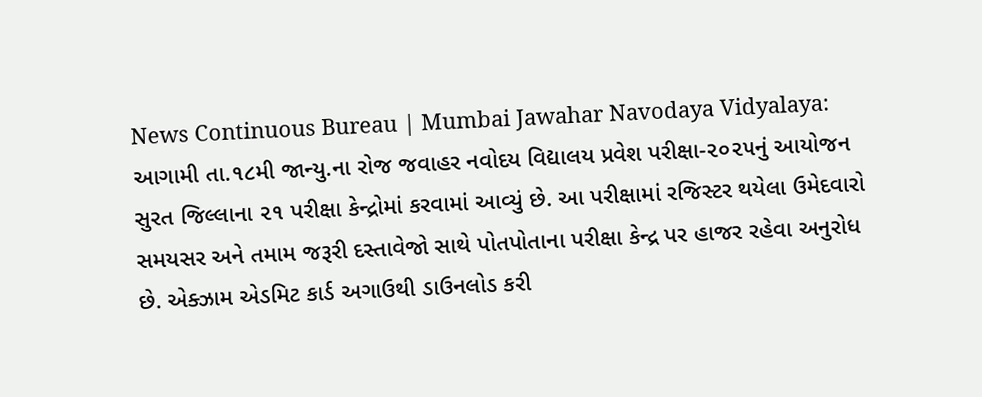News Continuous Bureau | Mumbai Jawahar Navodaya Vidyalaya: આગામી તા.૧૮મી જાન્યુ.ના રોજ જવાહર નવોદય વિદ્યાલય પ્રવેશ પરીક્ષા-૨૦૨૫નું આયોજન સુરત જિલ્લાના ૨૧ પરીક્ષા કેન્દ્રોમાં કરવામાં આવ્યું છે. આ પરીક્ષામાં રજિસ્ટર થયેલા ઉમેદવારો સમયસર અને તમામ જરૂરી દસ્તાવેજો સાથે પોતપોતાના પરીક્ષા કેન્દ્ર પર હાજર રહેવા અનુરોધ છે. એક્ઝામ એડમિટ કાર્ડ અગાઉથી ડાઉનલોડ કરી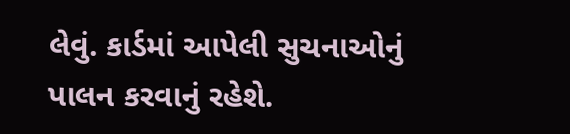લેવું. કાર્ડમાં આપેલી સુચનાઓનું પાલન કરવાનું રહેશે.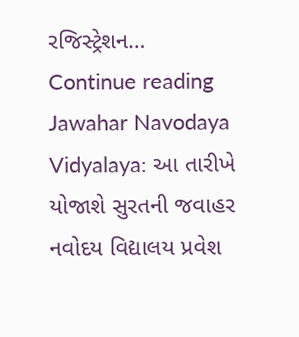રજિસ્ટ્રેશન… Continue reading Jawahar Navodaya Vidyalaya: આ તારીખે યોજાશે સુરતની જવાહર નવોદય વિદ્યાલય પ્રવેશ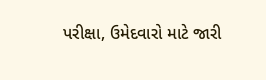પરીક્ષા, ઉમેદવારો માટે જારી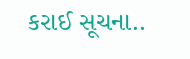કરાઈ સૂચના..